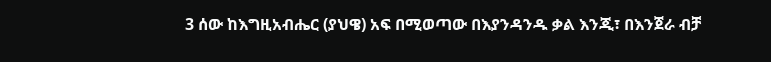3 ሰው ከእግዚአብሔር (ያህዌ) አፍ በሚወጣው በእያንዳንዱ ቃል እንጂ፣ በእንጀራ ብቻ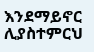እንደማይኖር ሊያስተምርህ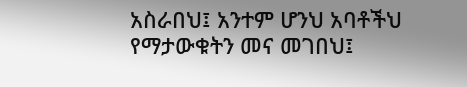አስራበህ፤ አንተም ሆንህ አባቶችህ የማታውቁትን መና መገበህ፤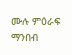ሙሉ ምዕራፍ ማንበብ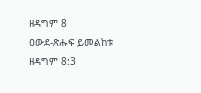ዘዳግም 8
ዐውደ-ጽሑፍ ይመልከቱ ዘዳግም 8:3